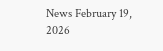News February 19, 2026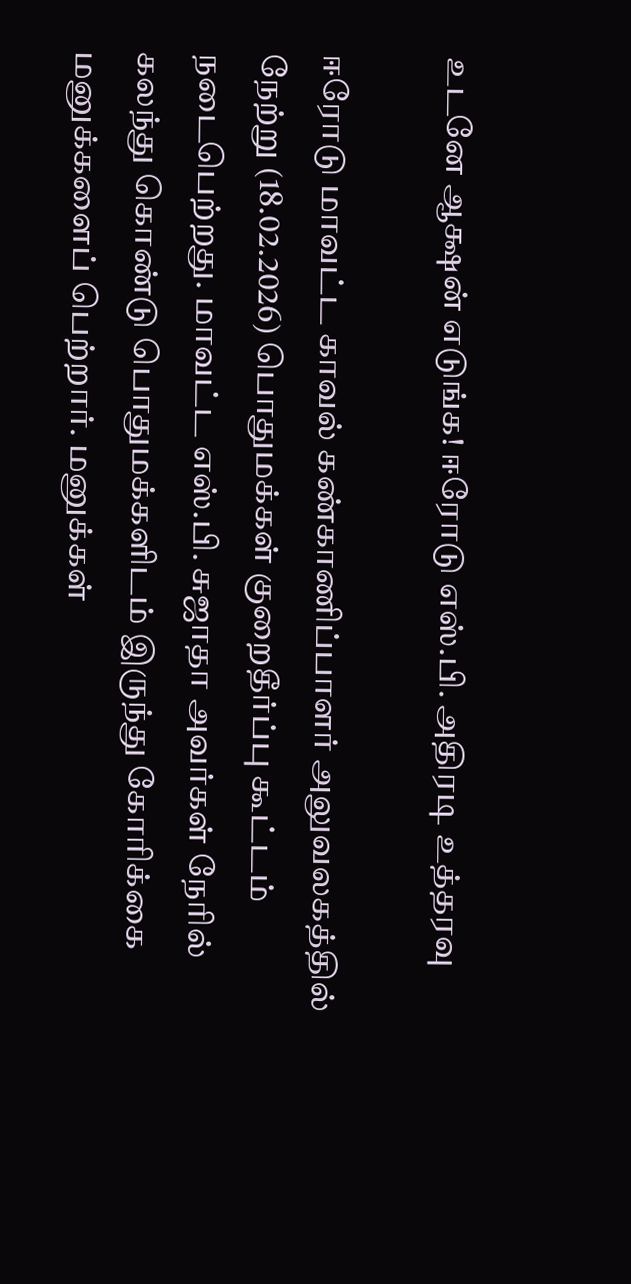உடனே ஆக்ஷன் எடுங்க! ஈரோடு எஸ்.பி. அதிரடி உத்தரவு

ஈரோடு மாவட்ட காவல் கண்காணிப்பாளர் அலுவலகத்தில் நேற்று (18.02.2026) பொதுமக்கள் குறைதீர்ப்பு கூட்டம் நடைபெற்றது. மாவட்ட எஸ்.பி. சுஜாதா அவர்கள் நேரில் கலந்து கொண்டு பொதுமக்களிடம் இருந்து கோரிக்கை மனுக்களைப் பெற்றார். மனுக்கள்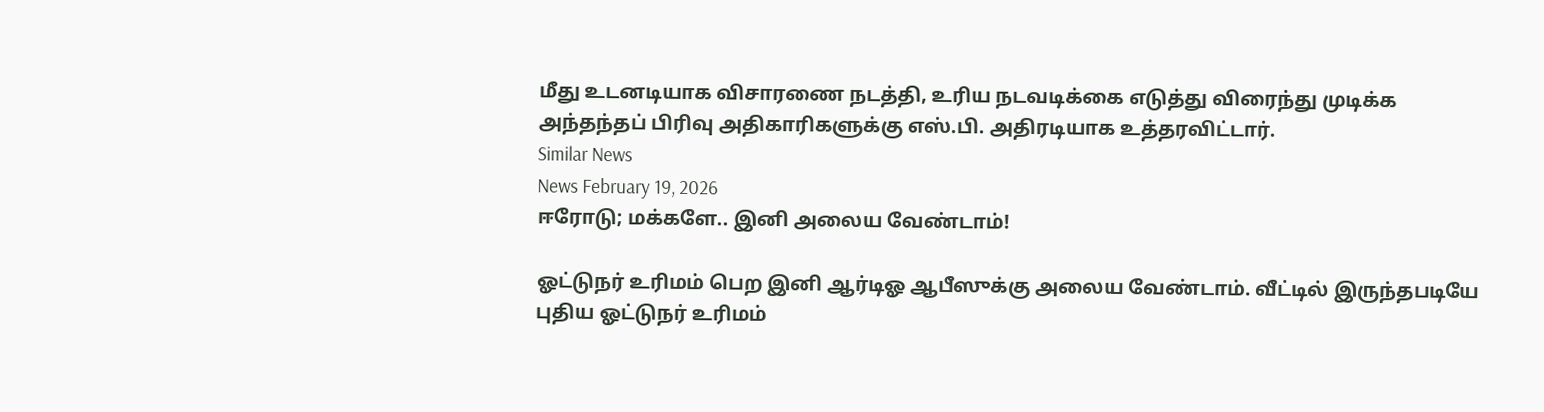மீது உடனடியாக விசாரணை நடத்தி, உரிய நடவடிக்கை எடுத்து விரைந்து முடிக்க அந்தந்தப் பிரிவு அதிகாரிகளுக்கு எஸ்.பி. அதிரடியாக உத்தரவிட்டார்.
Similar News
News February 19, 2026
ஈரோடு; மக்களே.. இனி அலைய வேண்டாம்!

ஓட்டுநர் உரிமம் பெற இனி ஆர்டிஓ ஆபீஸுக்கு அலைய வேண்டாம். வீட்டில் இருந்தபடியே புதிய ஓட்டுநர் உரிமம்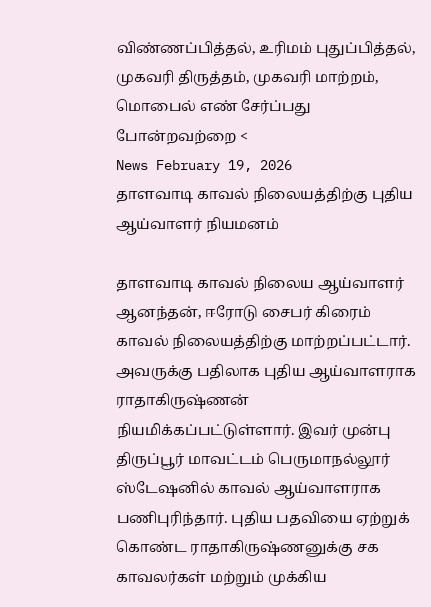விண்ணப்பித்தல், உரிமம் புதுப்பித்தல், முகவரி திருத்தம், முகவரி மாற்றம், மொபைல் எண் சேர்ப்பது போன்றவற்றை <
News February 19, 2026
தாளவாடி காவல் நிலையத்திற்கு புதிய ஆய்வாளர் நியமனம்

தாளவாடி காவல் நிலைய ஆய்வாளர் ஆனந்தன், ஈரோடு சைபர் கிரைம் காவல் நிலையத்திற்கு மாற்றப்பட்டார். அவருக்கு பதிலாக புதிய ஆய்வாளராக ராதாகிருஷ்ணன் நியமிக்கப்பட்டுள்ளார். இவர் முன்பு திருப்பூர் மாவட்டம் பெருமாநல்லூர் ஸ்டேஷனில் காவல் ஆய்வாளராக பணிபுரிந்தார். புதிய பதவியை ஏற்றுக் கொண்ட ராதாகிருஷ்ணனுக்கு சக காவலர்கள் மற்றும் முக்கிய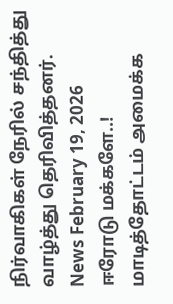நிர்வாகிகள் நேரில் சந்தித்து வாழ்த்து தெரிவித்தனர்.
News February 19, 2026
ஈரோடு மக்களே..! மாடித்தோட்டம் அமைக்க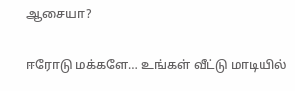ஆசையா?

ஈரோடு மக்களே… உங்கள் வீட்டு மாடியில்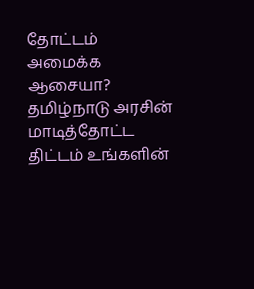தோட்டம் அமைக்க ஆசையா? தமிழ்நாடு அரசின் மாடித்தோட்ட திட்டம் உங்களின்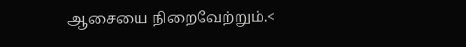ஆசையை நிறைவேற்றும்.<